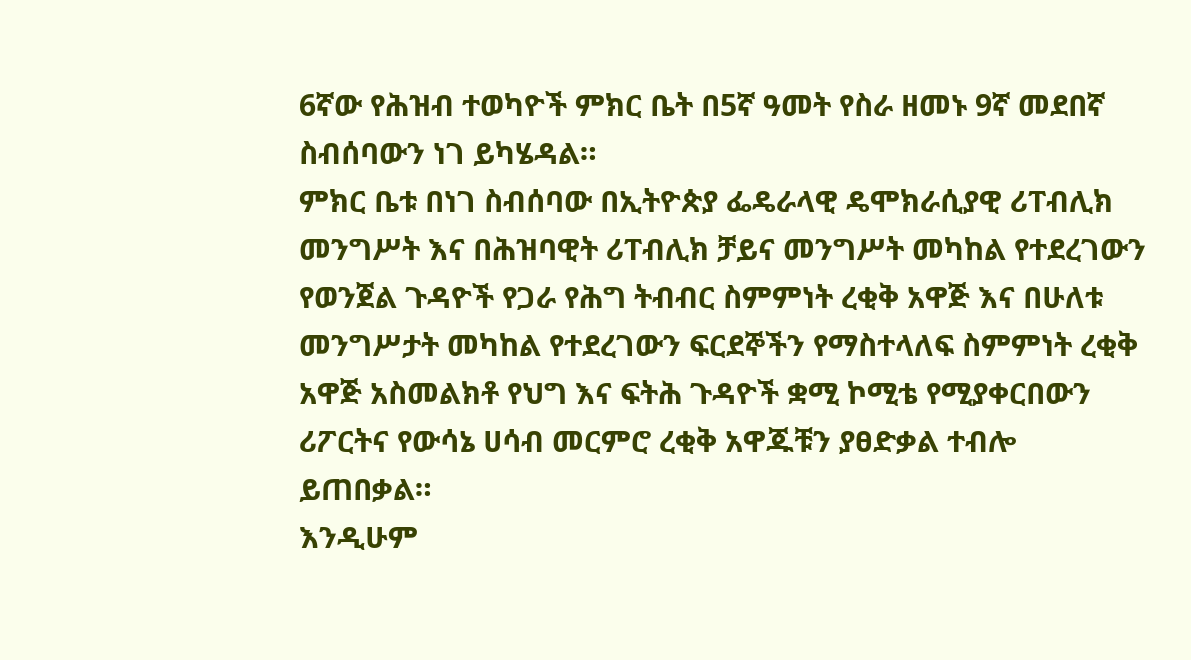6ኛው የሕዝብ ተወካዮች ምክር ቤት በ5ኛ ዓመት የስራ ዘመኑ 9ኛ መደበኛ ስብሰባውን ነገ ይካሄዳል።
ምክር ቤቱ በነገ ስብሰባው በኢትዮጵያ ፌዴራላዊ ዴሞክራሲያዊ ሪፐብሊክ መንግሥት እና በሕዝባዊት ሪፐብሊክ ቻይና መንግሥት መካከል የተደረገውን የወንጀል ጉዳዮች የጋራ የሕግ ትብብር ስምምነት ረቂቅ አዋጅ እና በሁለቱ መንግሥታት መካከል የተደረገውን ፍርደኞችን የማስተላለፍ ስምምነት ረቂቅ አዋጅ አስመልክቶ የህግ እና ፍትሕ ጉዳዮች ቋሚ ኮሚቴ የሚያቀርበውን ሪፖርትና የውሳኔ ሀሳብ መርምሮ ረቂቅ አዋጁቹን ያፀድቃል ተብሎ ይጠበቃል።
እንዲሁም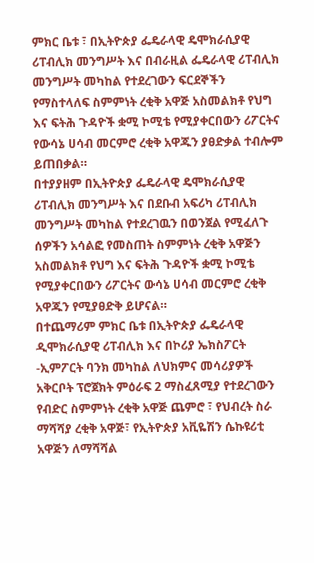ምክር ቤቱ ፣ በኢትዮጵያ ፌዴራላዊ ዴሞክራሲያዊ ሪፐብሊክ መንግሥት እና በብራዚል ፌዴራላዊ ሪፐብሊክ መንግሥት መካከል የተደረገውን ፍርደኞችን የማስተላለፍ ስምምነት ረቂቅ አዋጅ አስመልክቶ የህግ እና ፍትሕ ጉዳዮች ቋሚ ኮሚቴ የሚያቀርበውን ሪፖርትና የውሳኔ ሀሳብ መርምሮ ረቂቅ አዋጁን ያፀድቃል ተብሎም ይጠበቃል።
በተያያዘም በኢትዮጵያ ፌዴራላዊ ዴሞክራሲያዊ ሪፐብሊክ መንግሥት እና በደቡብ አፍሪካ ሪፐብሊክ መንግሥት መካከል የተደረገዉን በወንጀል የሚፈለጉ ሰዎችን አሳልፎ የመስጠት ስምምነት ረቂቅ አዋጅን አስመልክቶ የህግ እና ፍትሕ ጉዳዮች ቋሚ ኮሚቴ የሚያቀርበውን ሪፖርትና ውሳኔ ሀሳብ መርምሮ ረቂቅ አዋጁን የሚያፀድቅ ይሆናል።
በተጨማሪም ምክር ቤቱ በኢትዮጵያ ፌዴራላዊ ዲሞክራሲያዊ ሪፐብሊክ እና በኮሪያ ኤክስፖርት -ኢምፖርት ባንክ መካከል ለህክምና መሳሪያዎች አቅርቦት ፕሮጀክት ምዕራፍ 2 ማስፈጸሚያ የተደረገውን የብድር ስምምነት ረቂቅ አዋጅ ጨምሮ ፣ የህብረት ስራ ማሻሻያ ረቂቅ አዋጅ፣ የኢትዮጵያ አቪዬሽን ሴኩዩሪቲ አዋጅን ለማሻሻል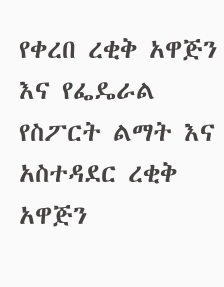የቀረበ ረቂቅ አዋጅን እና የፌዴራል የስፖርት ልማት እና አስተዳደር ረቂቅ አዋጅን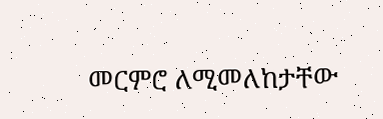መርምሮ ለሚመለከታቸው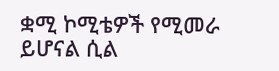ቋሚ ኮሚቴዎች የሚመራ ይሆናል ሲል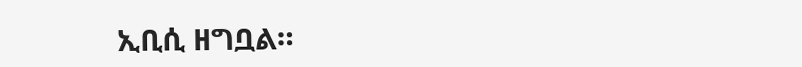ኢቢሲ ዘግቧል።